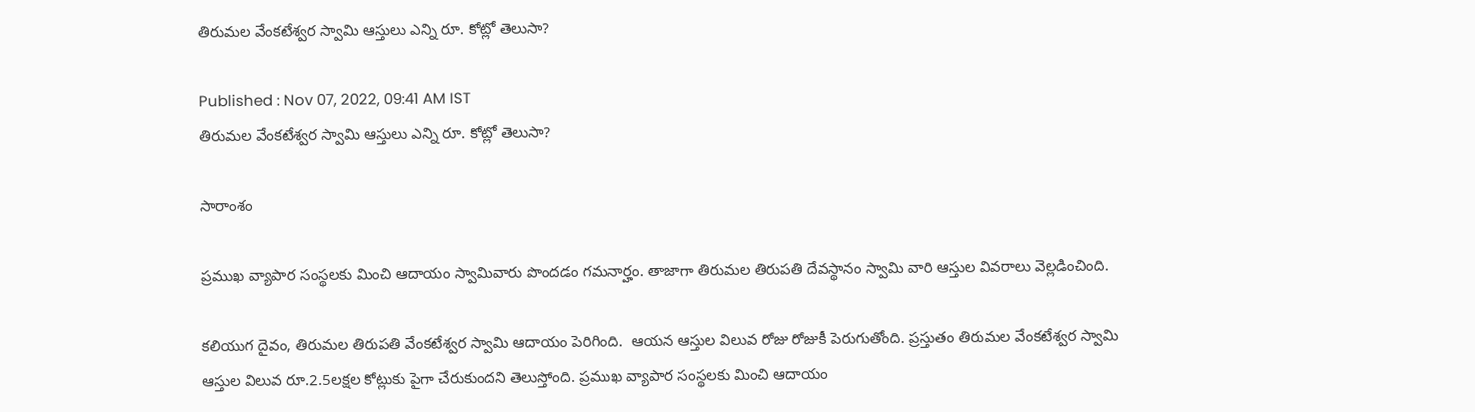తిరుమల వేంకటేశ్వర స్వామి ఆస్తులు ఎన్ని రూ. కోట్లో తెలుసా?

Published : Nov 07, 2022, 09:41 AM IST
తిరుమల వేంకటేశ్వర స్వామి ఆస్తులు ఎన్ని రూ. కోట్లో తెలుసా?

సారాంశం

ప్రముఖ వ్యాపార సంస్థలకు మించి ఆదాయం స్వామివారు పొందడం గమనార్హం. తాజాగా తిరుమల తిరుపతి దేవస్థానం స్వామి వారి ఆస్తుల వివరాలు వెల్లడించింది.

కలియుగ దైవం, తిరుమల తిరుపతి వేంకటేశ్వర స్వామి ఆదాయం పెరిగింది.  ఆయన ఆస్తుల విలువ రోజు రోజుకీ పెరుగుతోంది. ప్రస్తుతం తిరుమల వేంకటేశ్వర స్వామి ఆస్తుల విలువ రూ.2.5లక్షల కోట్లుకు పైగా చేరుకుందని తెలుస్తోంది. ప్రముఖ వ్యాపార సంస్థలకు మించి ఆదాయం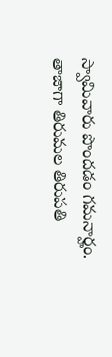స్వామివారు పొందడం గమనార్హం. తాజాగా తిరుమల తిరుపతి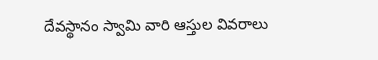దేవస్థానం స్వామి వారి ఆస్తుల వివరాలు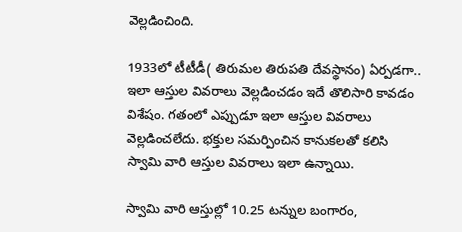వెల్లడించింది.

1933లో టీటీడీ( తిరుమల తిరుపతి దేవస్థానం) ఏర్పడగా.. ఇలా ఆస్తుల వివరాలు వెల్లడించడం ఇదే తొలిసారి కావడం విశేషం. గతంలో ఎప్పుడూ ఇలా ఆస్తుల వివరాలు వెల్లడించలేదు. భక్తుల సమర్పించిన కానుకలతో కలిసి స్వామి వారి ఆస్తుల వివరాలు ఇలా ఉన్నాయి.

స్వామి వారి ఆస్తుల్లో 10.25 టన్నుల బంగారం,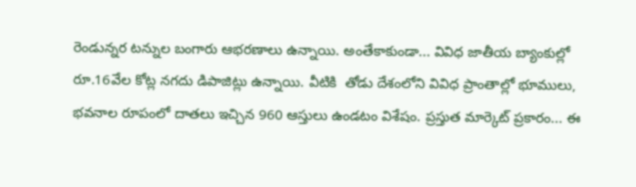రెండున్నర టన్నుల బంగారు ఆభరణాలు ఉన్నాయి. అంతేకాకుండా... వివిధ జాతీయ బ్యాంకుల్లో రూ.16వేల కోట్ల నగదు డిపాజిట్లు ఉన్నాయి. వీటికి  తోడు దేశంలోని వివిధ ప్రాంతాల్లో భూములు, భవనాల రూపంలో దాతలు ఇచ్చిన 960 ఆస్తులు ఉండటం విశేషం. ప్రస్తుత మార్కెట్ ప్రకారం... ఈ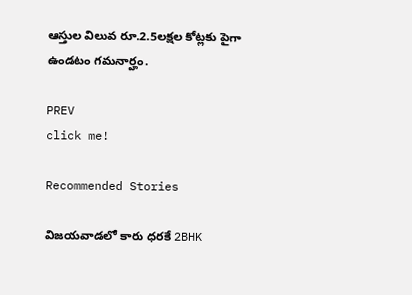ఆస్తుల విలువ రూ.2.5లక్షల కోట్లకు పైగా ఉండటం గమనార్హం.

PREV
click me!

Recommended Stories

విజయవాడలో కారు ధరకే 2BHK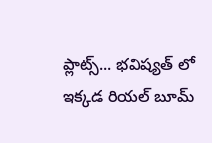ప్లాట్స్... భవిష్యత్ లో ఇక్కడ రియల్ బూమ్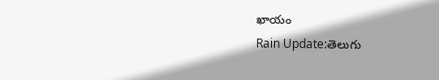ఖాయం
Rain Update:తెలుగు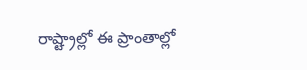రాష్ట్రాల్లో ఈ ప్రాంతాల్లో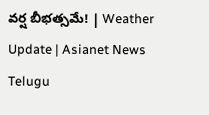వర్ష బీభత్సమే! | Weather Update | Asianet News Telugu